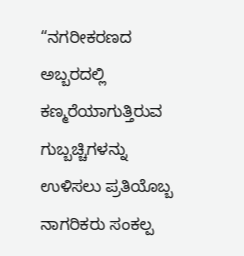“ನಗರೀಕರಣದ ಅಬ್ಬರದಲ್ಲಿ ಕಣ್ಮರೆಯಾಗುತ್ತಿರುವ ಗುಬ್ಬಚ್ಚಿಗಳನ್ನು ಉಳಿಸಲು ಪ್ರತಿಯೊಬ್ಬ ನಾಗರಿಕರು ಸಂಕಲ್ಪ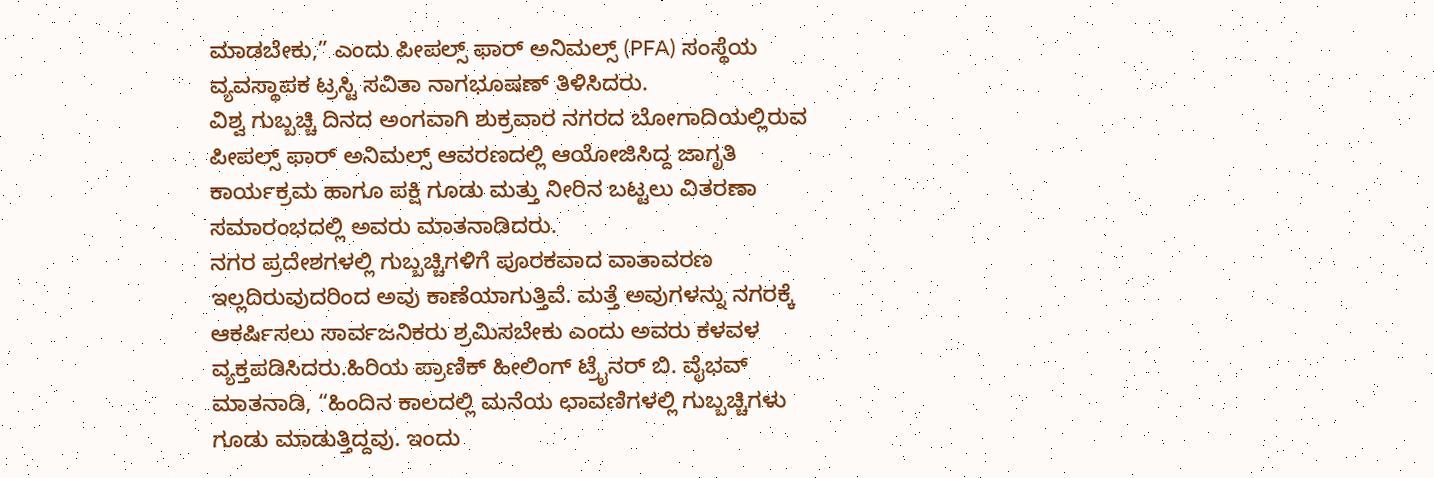ಮಾಡಬೇಕು,” ಎಂದು ಪೀಪಲ್ಸ್ ಫಾರ್ ಅನಿಮಲ್ಸ್ (PFA) ಸಂಸ್ಥೆಯ ವ್ಯವಸ್ಥಾಪಕ ಟ್ರಸ್ಟಿ ಸವಿತಾ ನಾಗಭೂಷಣ್ ತಿಳಿಸಿದರು.
ವಿಶ್ವ ಗುಬ್ಬಚ್ಚಿ ದಿನದ ಅಂಗವಾಗಿ ಶುಕ್ರವಾರ ನಗರದ ಬೋಗಾದಿಯಲ್ಲಿರುವ ಪೀಪಲ್ಸ್ ಫಾರ್ ಅನಿಮಲ್ಸ್ ಆವರಣದಲ್ಲಿ ಆಯೋಜಿಸಿದ್ದ ಜಾಗೃತಿ ಕಾರ್ಯಕ್ರಮ ಹಾಗೂ ಪಕ್ಷಿ ಗೂಡು ಮತ್ತು ನೀರಿನ ಬಟ್ಟಲು ವಿತರಣಾ ಸಮಾರಂಭದಲ್ಲಿ ಅವರು ಮಾತನಾಡಿದರು.
ನಗರ ಪ್ರದೇಶಗಳಲ್ಲಿ ಗುಬ್ಬಚ್ಚಿಗಳಿಗೆ ಪೂರಕವಾದ ವಾತಾವರಣ ಇಲ್ಲದಿರುವುದರಿಂದ ಅವು ಕಾಣೆಯಾಗುತ್ತಿವೆ. ಮತ್ತೆ ಅವುಗಳನ್ನು ನಗರಕ್ಕೆ ಆಕರ್ಷಿಸಲು ಸಾರ್ವಜನಿಕರು ಶ್ರಮಿಸಬೇಕು ಎಂದು ಅವರು ಕಳವಳ ವ್ಯಕ್ತಪಡಿಸಿದರು.ಹಿರಿಯ ಪ್ರಾಣಿಕ್ ಹೀಲಿಂಗ್ ಟ್ರೈನರ್ ಬಿ. ವೈಭವ್ ಮಾತನಾಡಿ, “ಹಿಂದಿನ ಕಾಲದಲ್ಲಿ ಮನೆಯ ಛಾವಣಿಗಳಲ್ಲಿ ಗುಬ್ಬಚ್ಚಿಗಳು ಗೂಡು ಮಾಡುತ್ತಿದ್ದವು. ಇಂದು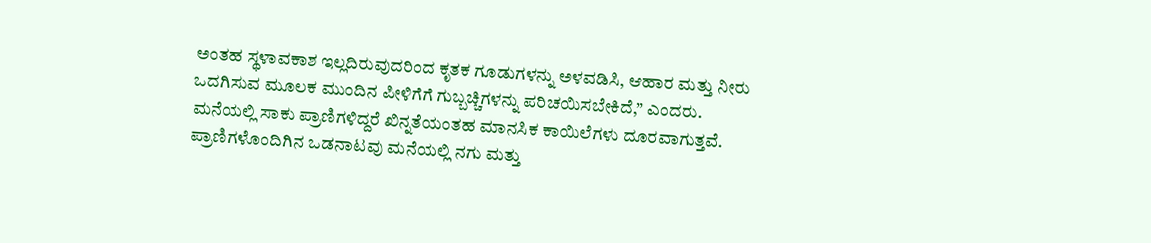ಅಂತಹ ಸ್ಥಳಾವಕಾಶ ಇಲ್ಲದಿರುವುದರಿಂದ ಕೃತಕ ಗೂಡುಗಳನ್ನು ಅಳವಡಿಸಿ, ಆಹಾರ ಮತ್ತು ನೀರು ಒದಗಿಸುವ ಮೂಲಕ ಮುಂದಿನ ಪೀಳಿಗೆಗೆ ಗುಬ್ಬಚ್ಚಿಗಳನ್ನು ಪರಿಚಯಿಸಬೇಕಿದೆ,” ಎಂದರು.
ಮನೆಯಲ್ಲಿ ಸಾಕು ಪ್ರಾಣಿಗಳಿದ್ದರೆ ಖಿನ್ನತೆಯಂತಹ ಮಾನಸಿಕ ಕಾಯಿಲೆಗಳು ದೂರವಾಗುತ್ತವೆ. ಪ್ರಾಣಿಗಳೊಂದಿಗಿನ ಒಡನಾಟವು ಮನೆಯಲ್ಲಿ ನಗು ಮತ್ತು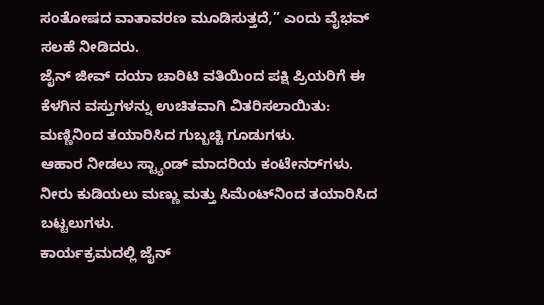ಸಂತೋಷದ ವಾತಾವರಣ ಮೂಡಿಸುತ್ತದೆ,” ಎಂದು ವೈಭವ್ ಸಲಹೆ ನೀಡಿದರು.
ಜೈನ್ ಜೀವ್ ದಯಾ ಚಾರಿಟಿ ವತಿಯಿಂದ ಪಕ್ಷಿ ಪ್ರಿಯರಿಗೆ ಈ ಕೆಳಗಿನ ವಸ್ತುಗಳನ್ನು ಉಚಿತವಾಗಿ ವಿತರಿಸಲಾಯಿತು:
ಮಣ್ಣಿನಿಂದ ತಯಾರಿಸಿದ ಗುಬ್ಬಚ್ಚಿ ಗೂಡುಗಳು.
ಆಹಾರ ನೀಡಲು ಸ್ಟ್ಯಾಂಡ್ ಮಾದರಿಯ ಕಂಟೇನರ್‌ಗಳು.
ನೀರು ಕುಡಿಯಲು ಮಣ್ಣು ಮತ್ತು ಸಿಮೆಂಟ್‌ನಿಂದ ತಯಾರಿಸಿದ ಬಟ್ಟಲುಗಳು.
ಕಾರ್ಯಕ್ರಮದಲ್ಲಿ ಜೈನ್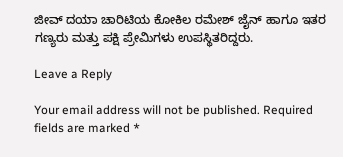ಜೀವ್ ದಯಾ ಚಾರಿಟಿಯ ಕೋಕಿಲ ರಮೇಶ್ ಜೈನ್ ಹಾಗೂ ಇತರ ಗಣ್ಯರು ಮತ್ತು ಪಕ್ಷಿ ಪ್ರೇಮಿಗಳು ಉಪಸ್ಥಿತರಿದ್ದರು.

Leave a Reply

Your email address will not be published. Required fields are marked *